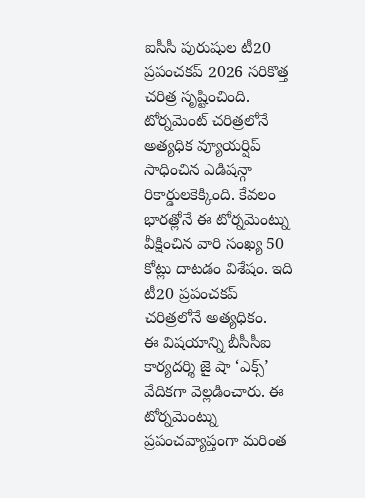ఐసీసీ పురుషుల టీ20 ప్రపంచకప్ 2026 సరికొత్త చరిత్ర సృష్టించింది. టోర్నమెంట్ చరిత్రలోనే అత్యధిక వ్యూయర్షిప్ సాధించిన ఎడిషన్గా రికార్డులకెక్కింది. కేవలం భారత్లోనే ఈ టోర్నమెంట్ను వీక్షించిన వారి సంఖ్య 50 కోట్లు దాటడం విశేషం. ఇది టీ20 ప్రపంచకప్ చరిత్రలోనే అత్యధికం.
ఈ విషయాన్ని బీసీసీఐ కార్యదర్శి జై షా ‘ఎక్స్’ వేదికగా వెల్లడించారు. ఈ టోర్నమెంట్ను ప్రపంచవ్యాప్తంగా మరింత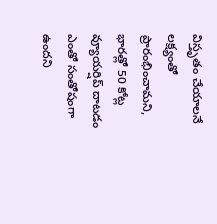విస్తృతం చేయాలనే లక్ష్యంతో ప్రారంభించామని, భారత్లో 50 కోట్ల వ్యూయర్షిప్ దాటడం ఎంతో సంతోషంగా ఉందని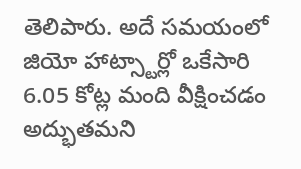తెలిపారు. అదే సమయంలో జియో హాట్స్టార్లో ఒకేసారి 6.05 కోట్ల మంది వీక్షించడం అద్భుతమని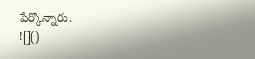పేర్కొన్నారు.
![]()